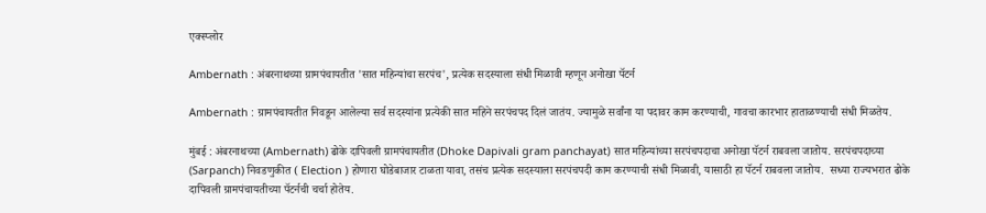एक्स्प्लोर

Ambernath : अंबरनाथच्या ग्रामपंचायतीत 'सात महिन्यांचा सरपंच', प्रत्येक सदस्याला संधी मिळावी म्हणून अनोखा पॅटर्न

Ambernath : ग्रामपंचायतीत निवडून आलेल्या सर्व सदस्यांना प्रत्येकी सात महिने सरपंचपद दिलं जातंय. ज्यामुळे सर्वांना या पदावर काम करण्याची, गावचा कारभार हाताळण्याची संधी मिळतेय.

मुंबई : अंबरनाथच्या (Ambernath) ढोके दापिवली ग्रामपंचायतीत (Dhoke Dapivali gram panchayat) सात महिन्यांच्या सरपंचपदाचा अनोखा पॅटर्न राबवला जातोय. सरपंचपदाच्या (Sarpanch) निवडणुकीत ( Election ) होणारा घोडेबाजार टाळता यावा, तसंच प्रत्येक सदस्याला सरपंचपदी काम करण्याची संधी मिळावी, यासाठी हा पॅटर्न राबवला जातोय.  सध्या राज्यभरात ढोके दापिवली ग्रामपंचायतीच्या पॅटर्नची चर्चा होतेय.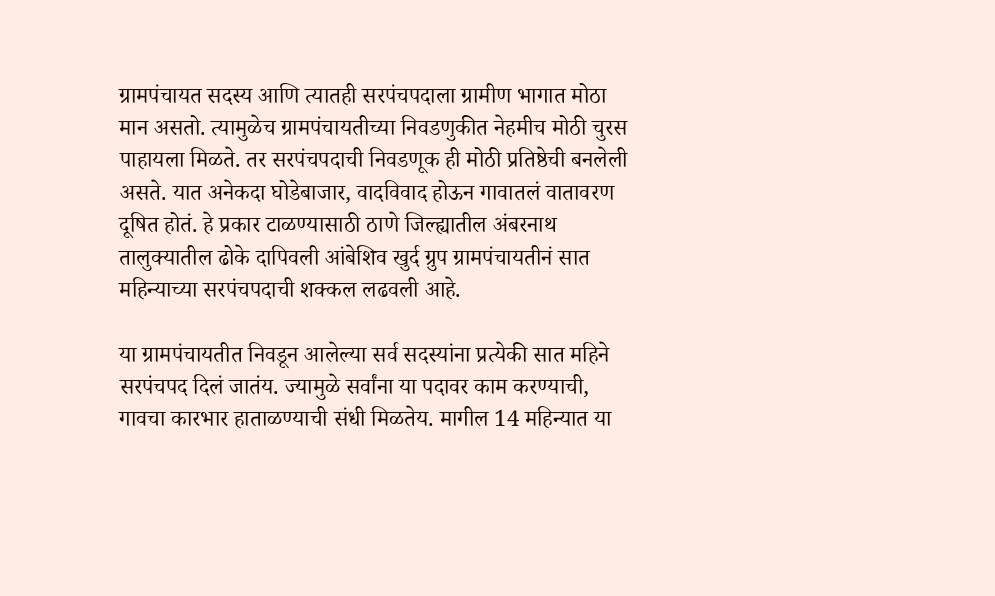ग्रामपंचायत सदस्य आणि त्यातही सरपंचपदाला ग्रामीण भागात मोठा मान असतो. त्यामुळेच ग्रामपंचायतीच्या निवडणुकीत नेहमीच मोठी चुरस पाहायला मिळते. तर सरपंचपदाची निवडणूक ही मोठी प्रतिष्ठेची बनलेली असते. यात अनेकदा घोडेबाजार, वादविवाद होऊन गावातलं वातावरण दूषित होतं. हे प्रकार टाळण्यासाठी ठाणे जिल्ह्यातील अंबरनाथ तालुक्यातील ढोके दापिवली आंबेशिव खुर्द ग्रुप ग्रामपंचायतीनं सात महिन्याच्या सरपंचपदाची शक्कल लढवली आहे.

या ग्रामपंचायतीत निवडून आलेल्या सर्व सदस्यांना प्रत्येकी सात महिने सरपंचपद दिलं जातंय. ज्यामुळे सर्वांना या पदावर काम करण्याची, गावचा कारभार हाताळण्याची संधी मिळतेय. मागील 14 महिन्यात या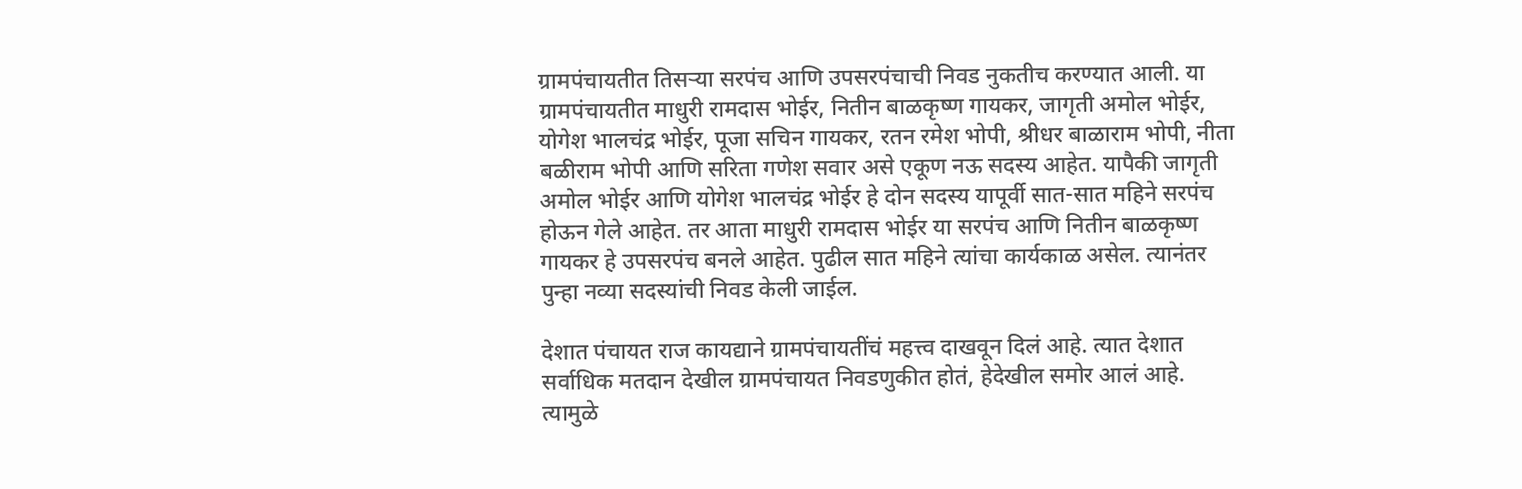ग्रामपंचायतीत तिसऱ्या सरपंच आणि उपसरपंचाची निवड नुकतीच करण्यात आली. या ग्रामपंचायतीत माधुरी रामदास भोईर, नितीन बाळकृष्ण गायकर, जागृती अमोल भोईर, योगेश भालचंद्र भोईर, पूजा सचिन गायकर, रतन रमेश भोपी, श्रीधर बाळाराम भोपी, नीता बळीराम भोपी आणि सरिता गणेश सवार असे एकूण नऊ सदस्य आहेत. यापैकी जागृती अमोल भोईर आणि योगेश भालचंद्र भोईर हे दोन सदस्य यापूर्वी सात-सात महिने सरपंच होऊन गेले आहेत. तर आता माधुरी रामदास भोईर या सरपंच आणि नितीन बाळकृष्ण गायकर हे उपसरपंच बनले आहेत. पुढील सात महिने त्यांचा कार्यकाळ असेल. त्यानंतर पुन्हा नव्या सदस्यांची निवड केली जाईल.

देशात पंचायत राज कायद्याने ग्रामपंचायतींचं महत्त्व दाखवून दिलं आहे. त्यात देशात सर्वाधिक मतदान देखील ग्रामपंचायत निवडणुकीत होतं, हेदेखील समोर आलं आहे. त्यामुळे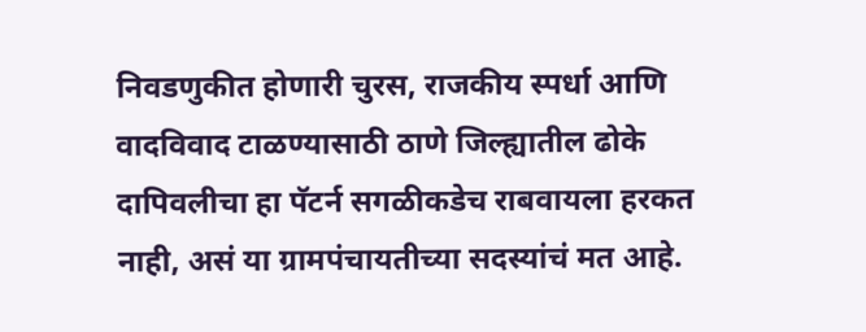निवडणुकीत होणारी चुरस, राजकीय स्पर्धा आणि वादविवाद टाळण्यासाठी ठाणे जिल्ह्यातील ढोके दापिवलीचा हा पॅटर्न सगळीकडेच राबवायला हरकत नाही, असं या ग्रामपंचायतीच्या सदस्यांचं मत आहे.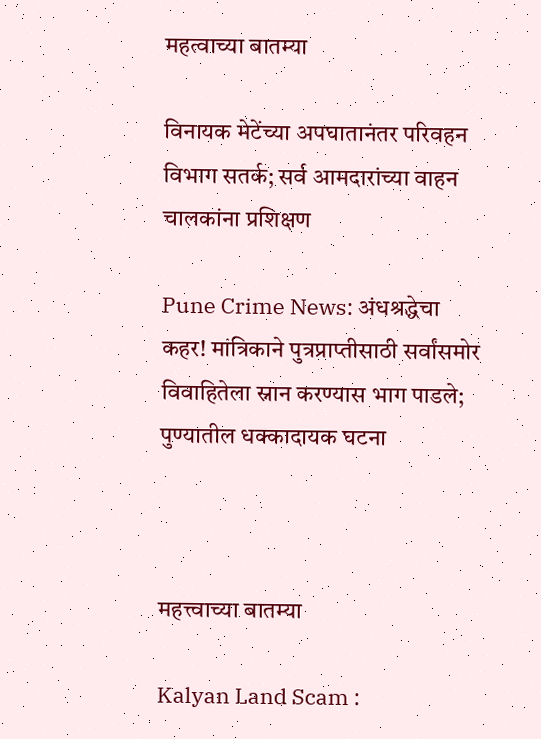महत्वाच्या बातम्या

विनायक मेटेंच्या अपघातानंतर परिवहन विभाग सतर्क; सर्व आमदारांच्या वाहन चालकांना प्रशिक्षण

Pune Crime News: अंधश्रद्धेचा कहर! मांत्रिकाने पुत्रप्राप्तीसाठी सर्वांसमोर विवाहितेला स्नान करण्यास भाग पाडले; पुण्यातील धक्कादायक घटना



महत्त्वाच्या बातम्या

Kalyan Land Scam :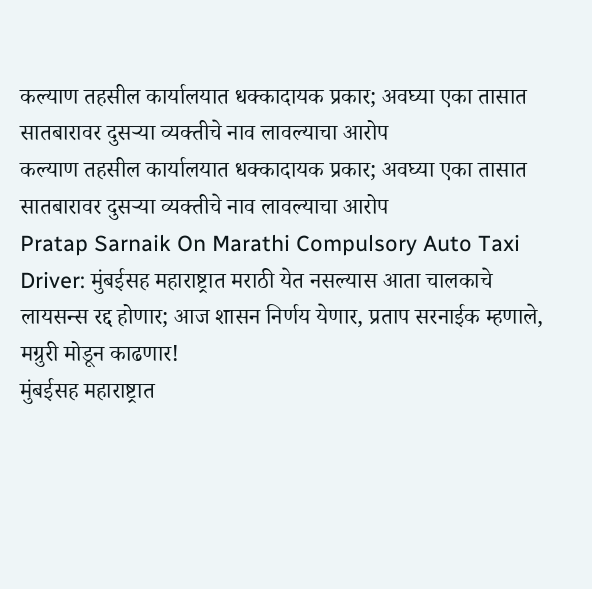कल्याण तहसील कार्यालयात धक्कादायक प्रकार; अवघ्या एका तासात सातबारावर दुसऱ्या व्यक्तीचे नाव लावल्याचा आरोप
कल्याण तहसील कार्यालयात धक्कादायक प्रकार; अवघ्या एका तासात सातबारावर दुसऱ्या व्यक्तीचे नाव लावल्याचा आरोप
Pratap Sarnaik On Marathi Compulsory Auto Taxi Driver: मुंबईसह महाराष्ट्रात मराठी येत नसल्यास आता चालकाचे लायसन्स रद्द होणार; आज शासन निर्णय येणार, प्रताप सरनाईक म्हणाले, मग्रुरी मोडून काढणार!
मुंबईसह महाराष्ट्रात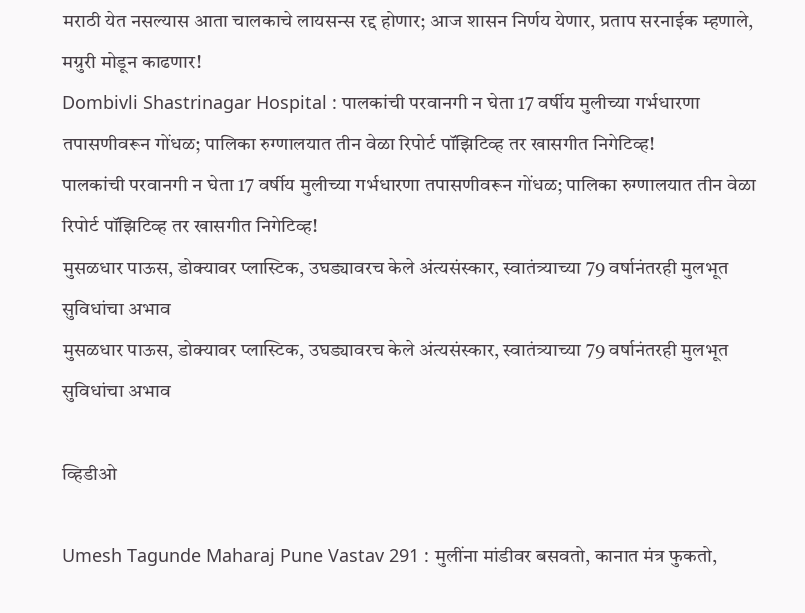मराठी येत नसल्यास आता चालकाचे लायसन्स रद्द होणार; आज शासन निर्णय येणार, प्रताप सरनाईक म्हणाले, मग्रुरी मोडून काढणार!
Dombivli Shastrinagar Hospital : पालकांची परवानगी न घेता 17 वर्षीय मुलीच्या गर्भधारणा तपासणीवरून गोंधळ; पालिका रुग्णालयात तीन वेळा रिपोर्ट पॉझिटिव्ह तर खासगीत निगेटिव्ह!
पालकांची परवानगी न घेता 17 वर्षीय मुलीच्या गर्भधारणा तपासणीवरून गोंधळ; पालिका रुग्णालयात तीन वेळा रिपोर्ट पॉझिटिव्ह तर खासगीत निगेटिव्ह!
मुसळधार पाऊस, डोक्यावर प्लास्टिक, उघड्यावरच केले अंत्यसंस्कार, स्वातंत्र्याच्या 79 वर्षानंतरही मुलभूत सुविधांचा अभाव
मुसळधार पाऊस, डोक्यावर प्लास्टिक, उघड्यावरच केले अंत्यसंस्कार, स्वातंत्र्याच्या 79 वर्षानंतरही मुलभूत सुविधांचा अभाव

व्हिडीओ

Umesh Tagunde Maharaj Pune Vastav 291 : मुलींना मांडीवर बसवतो, कानात मंत्र फुकतो,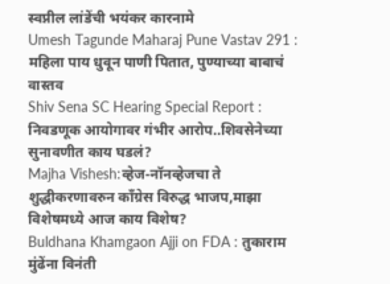स्वप्नील लांडेंची भयंकर कारनामे
Umesh Tagunde Maharaj Pune Vastav 291 : महिला पाय धुवून पाणी पितात, पुण्याच्या बाबाचं वास्तव
Shiv Sena SC Hearing Special Report : निवडणूक आयोगावर गंभीर आरोप..शिवसेनेच्या सुनावणीत काय घडलं?
Majha Vishesh:व्हेज-नॉनव्हेजचा ते शुद्धीकरणावरुन काँग्रेस विरुद्ध भाजप,माझा विशेषमध्ये आज काय विशेष?
Buldhana Khamgaon Ajji on FDA : तुकाराम मुंढेंना विनंती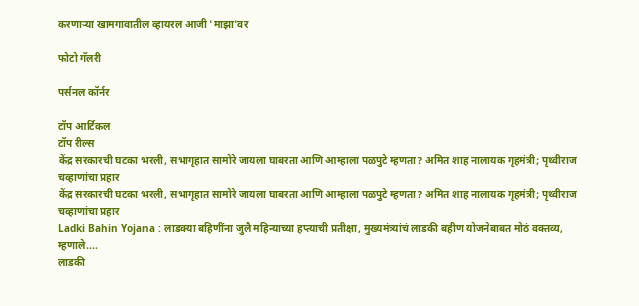करणाऱ्या खामगावातील व्हायरल आजी 'माझा'वर

फोटो गॅलरी

पर्सनल कॉर्नर

टॉप आर्टिकल
टॉप रील्स
केंद्र सरकारची घटका भरली, सभागृहात सामोरे जायला घाबरता आणि आम्हाला पळपुटे म्हणता? अमित शाह नालायक गृहमंत्री; पृथ्वीराज चव्हाणांचा प्रहार
केंद्र सरकारची घटका भरली, सभागृहात सामोरे जायला घाबरता आणि आम्हाला पळपुटे म्हणता? अमित शाह नालायक गृहमंत्री; पृथ्वीराज चव्हाणांचा प्रहार
Ladki Bahin Yojana : लाडक्या बहिणींना जुलै महिन्याच्या हप्त्याची प्रतीक्षा, मुख्यमंत्र्यांचं लाडकी बहीण योजनेबाबत मोठं वक्तव्य, म्हणाले....
लाडकी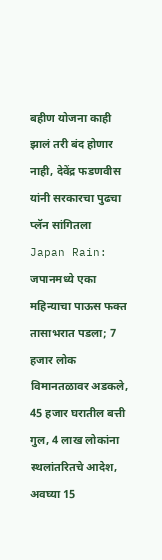बहीण योजना काही झालं तरी बंद होणार नाही, देवेंद्र फडणवीस यांनी सरकारचा पुढचा प्लॅन सांगितला
Japan Rain: जपानमध्ये एका महिन्याचा पाऊस फक्त तासाभरात पडला; 7 हजार लोक विमानतळावर अडकले, 45 हजार घरातील बत्ती गुल, 4 लाख लोकांना स्थलांतरितचे आदेश, अवघ्या 15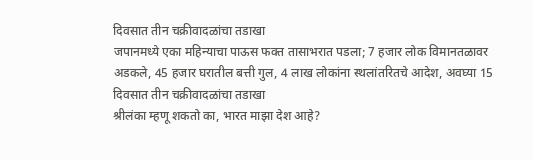दिवसात तीन चक्रीवादळांचा तडाखा
जपानमध्ये एका महिन्याचा पाऊस फक्त तासाभरात पडला; 7 हजार लोक विमानतळावर अडकले, 45 हजार घरातील बत्ती गुल, 4 लाख लोकांना स्थलांतरितचे आदेश, अवघ्या 15 दिवसात तीन चक्रीवादळांचा तडाखा
श्रीलंका म्हणू शकतो का, भारत माझा देश आहे?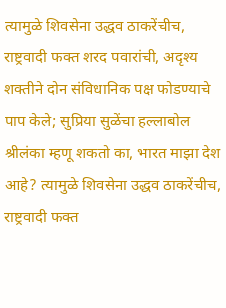त्यामुळे शिवसेना उद्धव ठाकरेंचीच, राष्ट्रवादी फक्त शरद पवारांची, अदृश्य शक्तीने दोन संविधानिक पक्ष फोडण्याचे पाप केले; सुप्रिया सुळेंचा हल्लाबोल
श्रीलंका म्हणू शकतो का, भारत माझा देश आहे? त्यामुळे शिवसेना उद्धव ठाकरेंचीच, राष्ट्रवादी फक्त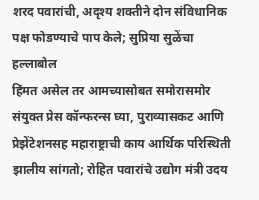शरद पवारांची, अदृश्य शक्तीने दोन संविधानिक पक्ष फोडण्याचे पाप केले; सुप्रिया सुळेंचा हल्लाबोल
हिंमत असेल तर आमच्यासोबत समोरासमोर संयुक्त प्रेस कॉन्फरन्स घ्या, पुराव्यासकट आणि प्रेझेंटेशनसह महाराष्ट्राची काय आर्थिक परिस्थिती झालीय सांगतो; रोहित पवारांचे उद्योग मंत्री उदय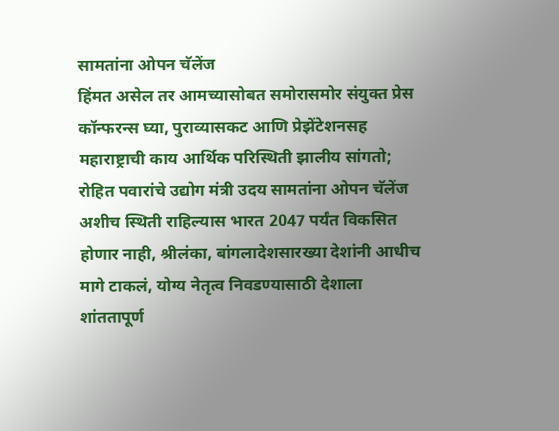सामतांना ओपन चॅलेंज
हिंमत असेल तर आमच्यासोबत समोरासमोर संयुक्त प्रेस कॉन्फरन्स घ्या, पुराव्यासकट आणि प्रेझेंटेशनसह महाराष्ट्राची काय आर्थिक परिस्थिती झालीय सांगतो; रोहित पवारांचे उद्योग मंत्री उदय सामतांना ओपन चॅलेंज
अशीच स्थिती राहिल्यास भारत 2047 पर्यंत विकसित होणार नाही, श्रीलंका, बांगलादेशसारख्या देशांनी आधीच मागे टाकलं, योग्य नेतृत्व निवडण्यासाठी देशाला शांततापूर्ण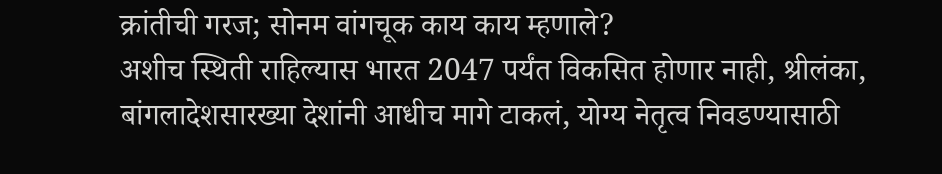क्रांतीची गरज; सोनम वांगचूक काय काय म्हणाले?
अशीच स्थिती राहिल्यास भारत 2047 पर्यंत विकसित होणार नाही, श्रीलंका, बांगलादेशसारख्या देशांनी आधीच मागे टाकलं, योग्य नेतृत्व निवडण्यासाठी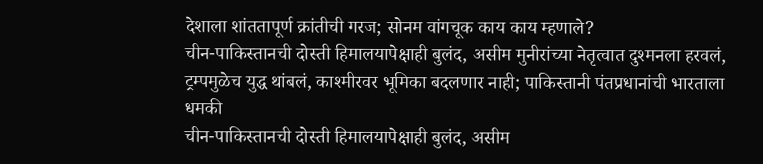देशाला शांततापूर्ण क्रांतीची गरज; सोनम वांगचूक काय काय म्हणाले?
चीन-पाकिस्तानची दोस्ती हिमालयापेक्षाही बुलंद, असीम मुनीरांच्या नेतृत्वात दुश्मनला हरवलं, ट्रम्पमुळेच युद्ध थांबलं, काश्मीरवर भूमिका बदलणार नाही; पाकिस्तानी पंतप्रधानांची भारताला धमकी
चीन-पाकिस्तानची दोस्ती हिमालयापेक्षाही बुलंद, असीम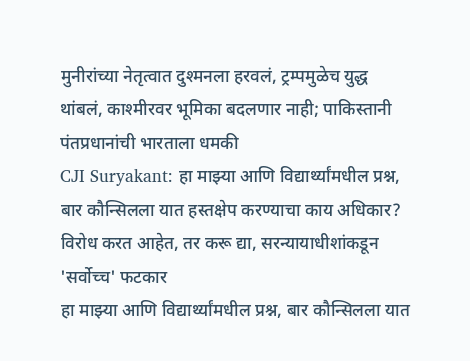मुनीरांच्या नेतृत्वात दुश्मनला हरवलं, ट्रम्पमुळेच युद्ध थांबलं, काश्मीरवर भूमिका बदलणार नाही; पाकिस्तानी पंतप्रधानांची भारताला धमकी
CJI Suryakant: हा माझ्या आणि विद्यार्थ्यांमधील प्रश्न, बार कौन्सिलला यात हस्तक्षेप करण्याचा काय अधिकार? विरोध करत आहेत, तर करू द्या, सरन्यायाधीशांकडून 'सर्वोच्च' फटकार
हा माझ्या आणि विद्यार्थ्यांमधील प्रश्न, बार कौन्सिलला यात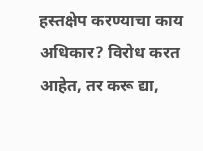हस्तक्षेप करण्याचा काय अधिकार? विरोध करत आहेत, तर करू द्या,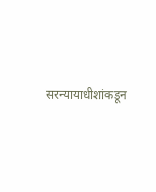सरन्यायाधीशांकडून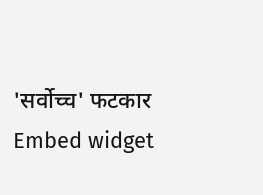'सर्वोच्च' फटकार
Embed widget